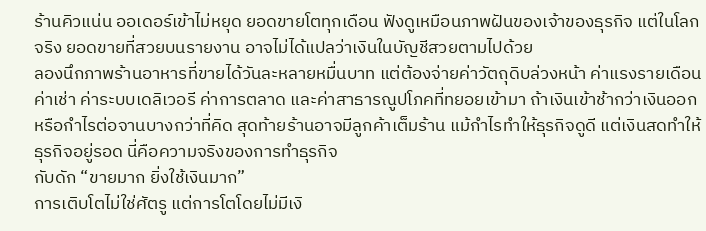ร้านคิวแน่น ออเดอร์เข้าไม่หยุด ยอดขายโตทุกเดือน ฟังดูเหมือนภาพฝันของเจ้าของธุรกิจ แต่ในโลกจริง ยอดขายที่สวยบนรายงาน อาจไม่ได้แปลว่าเงินในบัญชีสวยตามไปด้วย
ลองนึกภาพร้านอาหารที่ขายได้วันละหลายหมื่นบาท แต่ต้องจ่ายค่าวัตถุดิบล่วงหน้า ค่าแรงรายเดือน ค่าเช่า ค่าระบบเดลิเวอรี ค่าการตลาด และค่าสาธารณูปโภคที่ทยอยเข้ามา ถ้าเงินเข้าช้ากว่าเงินออก หรือกำไรต่อจานบางกว่าที่คิด สุดท้ายร้านอาจมีลูกค้าเต็มร้าน แม้กำไรทำให้ธุรกิจดูดี แต่เงินสดทำให้ธุรกิจอยู่รอด นี่คือความจริงของการทำธุรกิจ
กับดัก “ขายมาก ยิ่งใช้เงินมาก”
การเติบโตไม่ใช่ศัตรู แต่การโตโดยไม่มีเงิ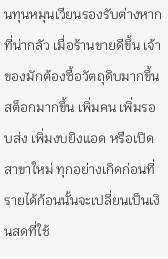นทุนหมุนเวียนรองรับต่างหากที่น่ากลัว เมื่อร้านขายดีขึ้น เจ้าของมักต้องซื้อวัตถุดิบมากขึ้น สต็อกมากขึ้น เพิ่มคน เพิ่มรอบส่ง เพิ่มงบยิงแอด หรือเปิดสาขาใหม่ ทุกอย่างเกิดก่อนที่รายได้ก้อนนั้นจะเปลี่ยนเป็นเงินสดที่ใช้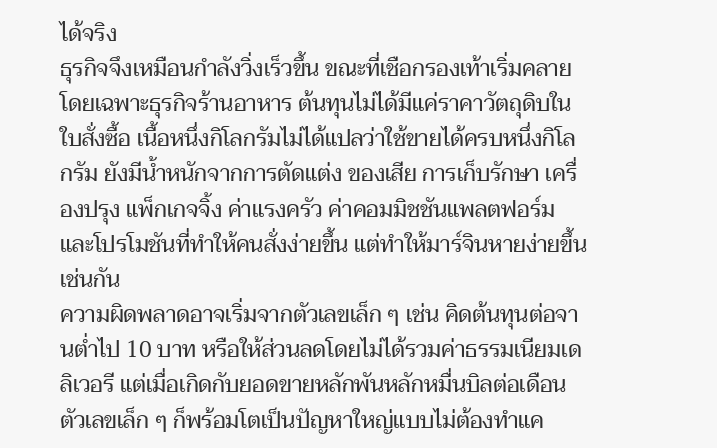ได้จริง
ธุรกิจจึงเหมือนกำลังวิ่งเร็วขึ้น ขณะที่เชือกรองเท้าเริ่มคลาย โดยเฉพาะธุรกิจร้านอาหาร ต้นทุนไม่ได้มีแค่ราคาวัตถุดิบในใบสั่งซื้อ เนื้อหนึ่งกิโลกรัมไม่ได้แปลว่าใช้ขายได้ครบหนึ่งกิโลกรัม ยังมีน้ำหนักจากการตัดแต่ง ของเสีย การเก็บรักษา เครื่องปรุง แพ็กเกจจิ้ง ค่าแรงครัว ค่าคอมมิชชันแพลตฟอร์ม และโปรโมชันที่ทำให้คนสั่งง่ายขึ้น แต่ทำให้มาร์จินหายง่ายขึ้นเช่นกัน
ความผิดพลาดอาจเริ่มจากตัวเลขเล็ก ๆ เช่น คิดต้นทุนต่อจานต่ำไป 10 บาท หรือให้ส่วนลดโดยไม่ได้รวมค่าธรรมเนียมเดลิเวอรี แต่เมื่อเกิดกับยอดขายหลักพันหลักหมื่นบิลต่อเดือน ตัวเลขเล็ก ๆ ก็พร้อมโตเป็นปัญหาใหญ่แบบไม่ต้องทำแค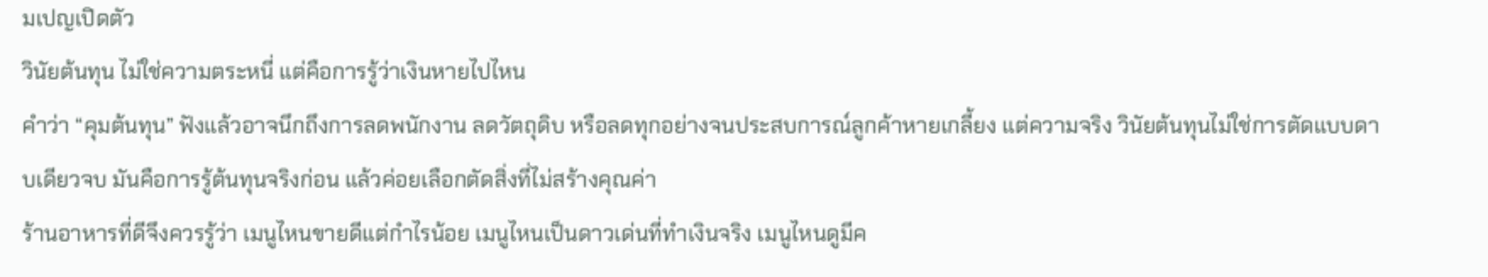มเปญเปิดตัว
วินัยต้นทุน ไม่ใช่ความตระหนี่ แต่คือการรู้ว่าเงินหายไปไหน
คำว่า “คุมต้นทุน” ฟังแล้วอาจนึกถึงการลดพนักงาน ลดวัตถุดิบ หรือลดทุกอย่างจนประสบการณ์ลูกค้าหายเกลี้ยง แต่ความจริง วินัยต้นทุนไม่ใช่การตัดแบบดาบเดียวจบ มันคือการรู้ต้นทุนจริงก่อน แล้วค่อยเลือกตัดสิ่งที่ไม่สร้างคุณค่า
ร้านอาหารที่ดีจึงควรรู้ว่า เมนูไหนขายดีแต่กำไรน้อย เมนูไหนเป็นดาวเด่นที่ทำเงินจริง เมนูไหนดูมีค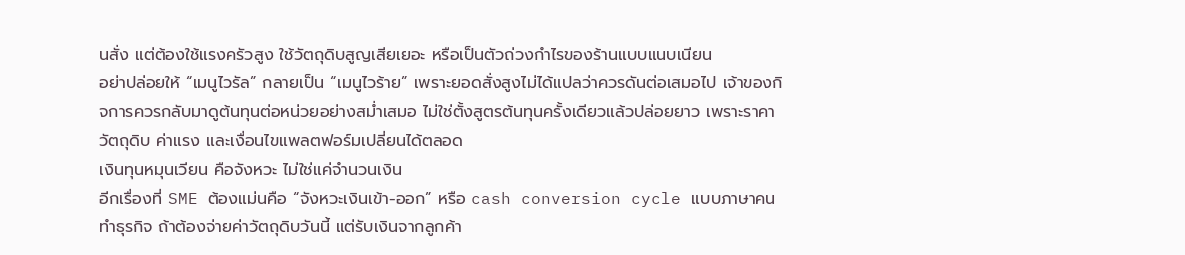นสั่ง แต่ต้องใช้แรงครัวสูง ใช้วัตถุดิบสูญเสียเยอะ หรือเป็นตัวถ่วงกำไรของร้านแบบแนบเนียน
อย่าปล่อยให้ “เมนูไวรัล” กลายเป็น “เมนูไวร้าย” เพราะยอดสั่งสูงไม่ได้แปลว่าควรดันต่อเสมอไป เจ้าของกิจการควรกลับมาดูต้นทุนต่อหน่วยอย่างสม่ำเสมอ ไม่ใช่ตั้งสูตรต้นทุนครั้งเดียวแล้วปล่อยยาว เพราะราคาวัตถุดิบ ค่าแรง และเงื่อนไขแพลตฟอร์มเปลี่ยนได้ตลอด
เงินทุนหมุนเวียน คือจังหวะ ไม่ใช่แค่จำนวนเงิน
อีกเรื่องที่ SME ต้องแม่นคือ “จังหวะเงินเข้า-ออก” หรือ cash conversion cycle แบบภาษาคนทำธุรกิจ ถ้าต้องจ่ายค่าวัตถุดิบวันนี้ แต่รับเงินจากลูกค้า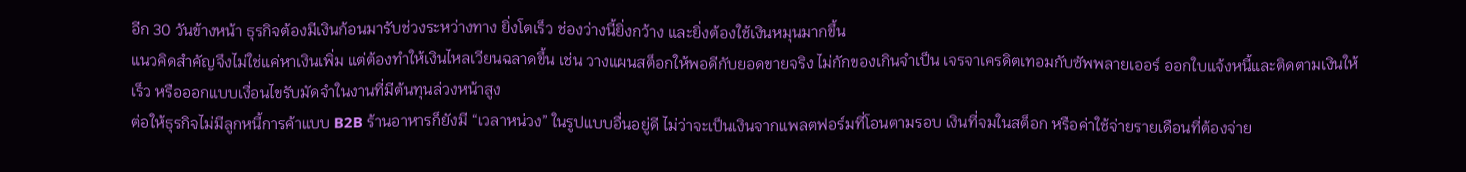อีก 30 วันข้างหน้า ธุรกิจต้องมีเงินก้อนมารับช่วงระหว่างทาง ยิ่งโตเร็ว ช่องว่างนี้ยิ่งกว้าง และยิ่งต้องใช้เงินหมุนมากขึ้น
แนวคิดสำคัญจึงไม่ใช่แค่หาเงินเพิ่ม แต่ต้องทำให้เงินไหลเวียนฉลาดขึ้น เช่น วางแผนสต็อกให้พอดีกับยอดขายจริง ไม่กักของเกินจำเป็น เจรจาเครดิตเทอมกับซัพพลายเออร์ ออกใบแจ้งหนี้และติดตามเงินให้เร็ว หรือออกแบบเงื่อนไขรับมัดจำในงานที่มีต้นทุนล่วงหน้าสูง
ต่อให้ธุรกิจไม่มีลูกหนี้การค้าแบบ B2B ร้านอาหารก็ยังมี “เวลาหน่วง” ในรูปแบบอื่นอยู่ดี ไม่ว่าจะเป็นเงินจากแพลตฟอร์มที่โอนตามรอบ เงินที่จมในสต็อก หรือค่าใช้จ่ายรายเดือนที่ต้องจ่าย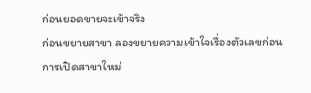ก่อนยอดขายจะเข้าจริง
ก่อนขยายสาขา ลองขยายความเข้าใจเรื่องตัวเลขก่อน
การเปิดสาขาใหม่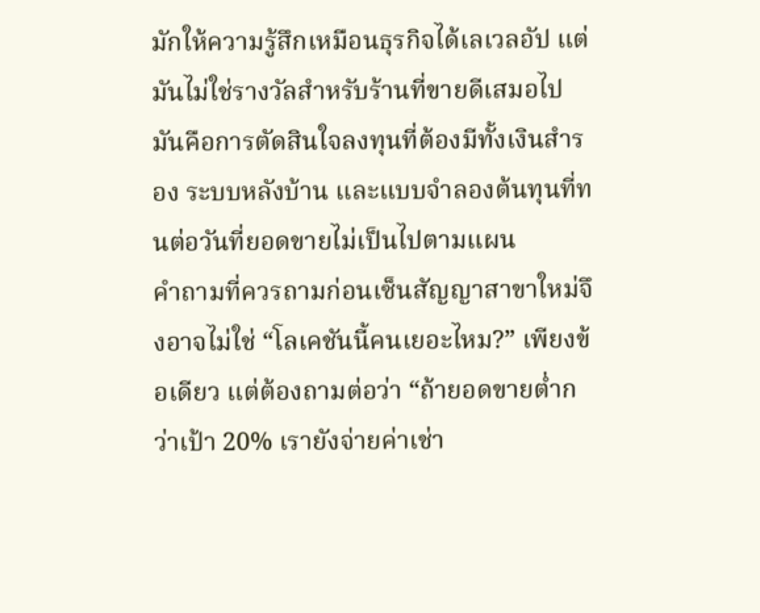มักให้ความรู้สึกเหมือนธุรกิจได้เลเวลอัป แต่มันไม่ใช่รางวัลสำหรับร้านที่ขายดีเสมอไป มันคือการตัดสินใจลงทุนที่ต้องมีทั้งเงินสำรอง ระบบหลังบ้าน และแบบจำลองต้นทุนที่ทนต่อวันที่ยอดขายไม่เป็นไปตามแผน
คำถามที่ควรถามก่อนเซ็นสัญญาสาขาใหม่จึงอาจไม่ใช่ “โลเคชันนี้คนเยอะไหม?” เพียงข้อเดียว แต่ต้องถามต่อว่า “ถ้ายอดขายต่ำกว่าเป้า 20% เรายังจ่ายค่าเช่า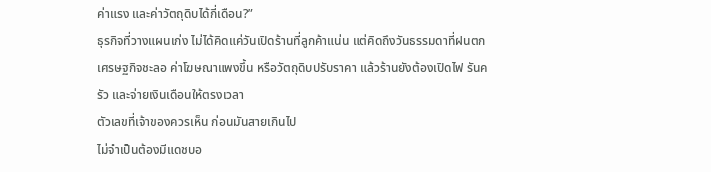ค่าแรง และค่าวัตถุดิบได้กี่เดือน?”
ธุรกิจที่วางแผนเก่ง ไม่ได้คิดแค่วันเปิดร้านที่ลูกค้าแน่น แต่คิดถึงวันธรรมดาที่ฝนตก เศรษฐกิจชะลอ ค่าโฆษณาแพงขึ้น หรือวัตถุดิบปรับราคา แล้วร้านยังต้องเปิดไฟ รันครัว และจ่ายเงินเดือนให้ตรงเวลา
ตัวเลขที่เจ้าของควรเห็น ก่อนมันสายเกินไป
ไม่จำเป็นต้องมีแดชบอ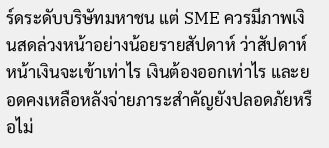ร์ดระดับบริษัทมหาชน แต่ SME ควรมีภาพเงินสดล่วงหน้าอย่างน้อยรายสัปดาห์ ว่าสัปดาห์หน้าเงินจะเข้าเท่าไร เงินต้องออกเท่าไร และยอดคงเหลือหลังจ่ายภาระสำคัญยังปลอดภัยหรือไม่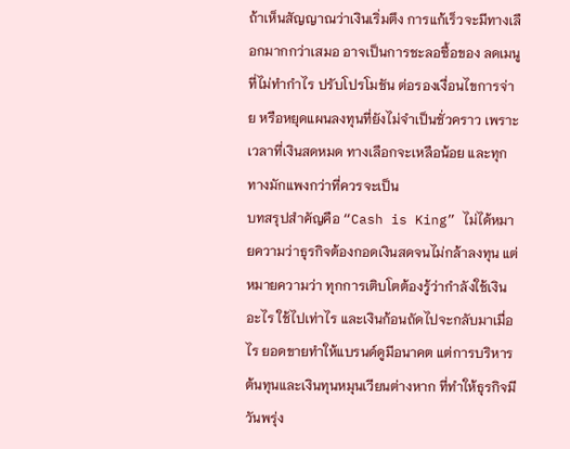ถ้าเห็นสัญญาณว่าเงินเริ่มตึง การแก้เร็วจะมีทางเลือกมากกว่าเสมอ อาจเป็นการชะลอซื้อของ ลดเมนูที่ไม่ทำกำไร ปรับโปรโมชัน ต่อรองเงื่อนไขการจ่าย หรือหยุดแผนลงทุนที่ยังไม่จำเป็นชั่วคราว เพราะเวลาที่เงินสดหมด ทางเลือกจะเหลือน้อย และทุกทางมักแพงกว่าที่ควรจะเป็น
บทสรุปสำคัญคือ “Cash is King” ไม่ได้หมายความว่าธุรกิจต้องกอดเงินสดจนไม่กล้าลงทุน แต่หมายความว่า ทุกการเติบโตต้องรู้ว่ากำลังใช้เงินอะไร ใช้ไปเท่าไร และเงินก้อนถัดไปจะกลับมาเมื่อไร ยอดขายทำให้แบรนด์ดูมีอนาคต แต่การบริหารต้นทุนและเงินทุนหมุนเวียนต่างหาก ที่ทำให้ธุรกิจมีวันพรุ่ง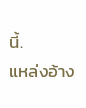นี้.
แหล่งอ้าง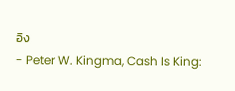อิง
- Peter W. Kingma, Cash Is King: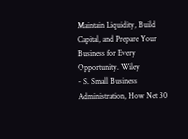Maintain Liquidity, Build Capital, and Prepare Your Business for Every Opportunity. Wiley
- S. Small Business Administration, How Net 30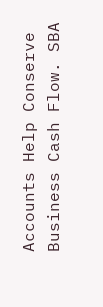Accounts Help Conserve Business Cash Flow. SBA